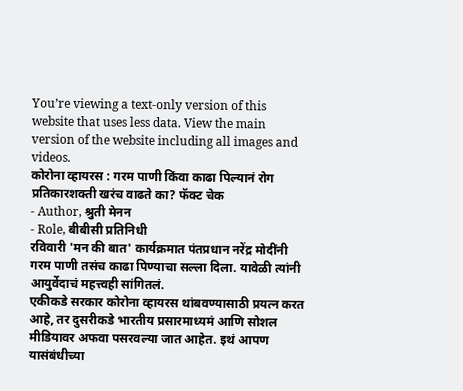You’re viewing a text-only version of this website that uses less data. View the main version of the website including all images and videos.
कोरोना व्हायरस : गरम पाणी किंवा काढा पिल्यानं रोग प्रतिकारशक्ती खरंच वाढते का? फॅक्ट चेक
- Author, श्रुती मेनन
- Role, बीबीसी प्रतिनिधी
रविवारी 'मन की बात' कार्यक्रमात पंतप्रधान नरेंद्र मोदींनी गरम पाणी तसंच काढा पिण्याचा सल्ला दिला. यावेळी त्यांनी आयुर्वेदाचं महत्त्वही सांगितलं.
एकीकडे सरकार कोरोना व्हायरस थांबवण्यासाठी प्रयत्न करत आहे, तर दुसरीकडे भारतीय प्रसारमाध्यमं आणि सोशल मीडियावर अफवा पसरवल्या जात आहेत. इथं आपण यासंबंधीच्या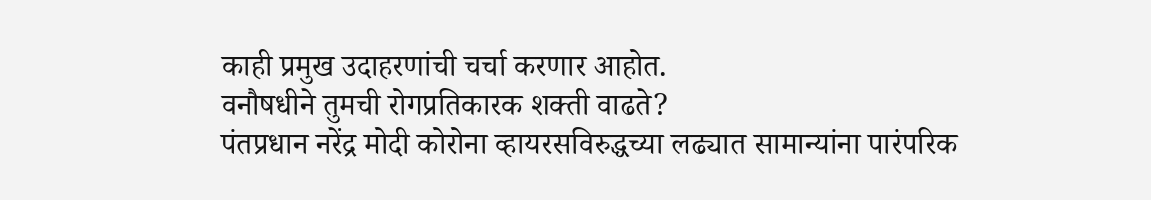काही प्रमुख उदाहरणांची चर्चा करणार आहोत.
वनौषधीने तुमची रोगप्रतिकारक शक्ती वाढते?
पंतप्रधान नरेंद्र मोदी कोरोना व्हायरसविरुद्धच्या लढ्यात सामान्यांना पारंपरिक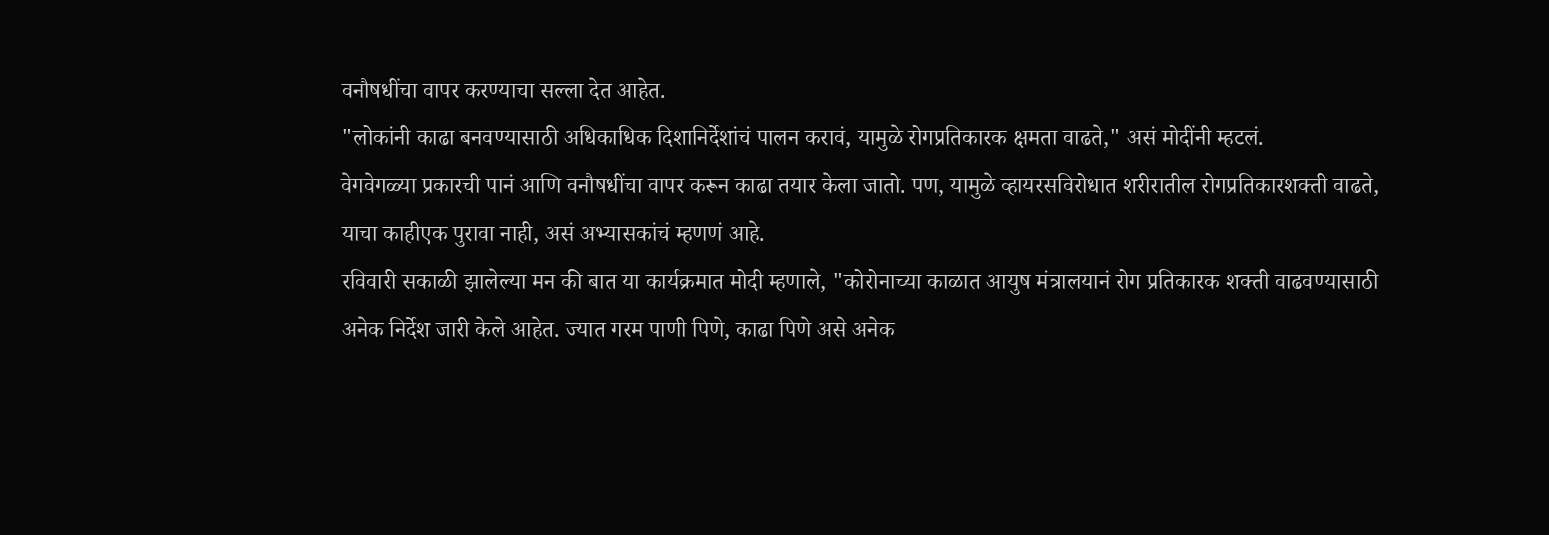वनौषधींचा वापर करण्याचा सल्ला देत आहेत.
"लोकांनी काढा बनवण्यासाठी अधिकाधिक दिशानिर्देशांचं पालन करावं, यामुळे रोगप्रतिकारक क्षमता वाढते," असं मोदींनी म्हटलं.
वेगवेगळ्या प्रकारची पानं आणि वनौषधींचा वापर करून काढा तयार केला जातो. पण, यामुळे व्हायरसविरोधात शरीरातील रोगप्रतिकारशक्ती वाढते, याचा काहीएक पुरावा नाही, असं अभ्यासकांचं म्हणणं आहे.
रविवारी सकाळी झालेल्या मन की बात या कार्यक्रमात मोदी म्हणाले, "कोरोनाच्या काळात आयुष मंत्रालयानं रोग प्रतिकारक शक्ती वाढवण्यासाठी अनेक निर्देश जारी केले आहेत. ज्यात गरम पाणी पिणे, काढा पिणे असे अनेक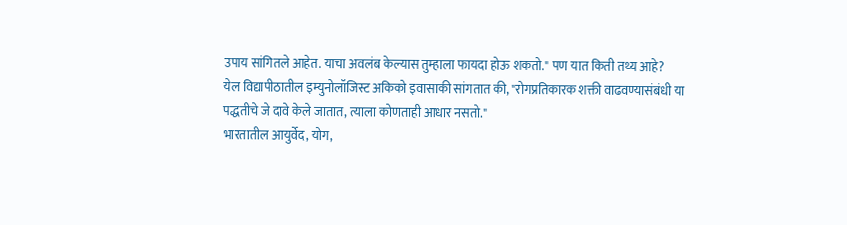उपाय सांगितले आहेत. याचा अवलंब केल्यास तुम्हाला फायदा होऊ शकतो." पण यात किती तथ्य आहे?
येल विद्यापीठातील इम्युनोलॉजिस्ट अकिको इवासाकी सांगतात की, "रोगप्रतिकारक शक्ती वाढवण्यासंबंधी या पद्धतीचे जे दावे केले जातात, त्याला कोणताही आधार नसतो."
भारतातील आयुर्वेद, योग,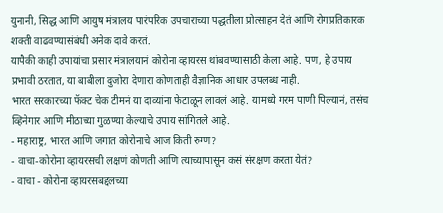युनानी, सिद्ध आणि आयुष मंत्रालय पारंपरिक उपचाराच्या पद्धतीला प्रोत्साहन देतं आणि रोगप्रतिकारक शक्ती वाढवण्यासंबंधी अनेक दावे करतं.
यापैकी काही उपायांचा प्रसार मंत्रालयानं कोरोना व्हायरस थांबवण्यासाठी केला आहे. पण, हे उपाय प्रभावी ठरतात, या बाबीला दुजोरा देणारा कोणताही वैज्ञानिक आधार उपलब्ध नाही.
भारत सरकारच्या फॅक्ट चेक टीमनं या दाव्यांना फेटाळून लावलं आहे. यामध्ये गरम पाणी पिल्यानं, तसंच व्हिनेगार आणि मीठाच्या गुळण्या केल्याचे उपाय सांगितले आहे.
- महाराष्ट्र, भारत आणि जगात कोरोनाचे आज किती रुग्ण?
- वाचा-कोरोना व्हायरसची लक्षणं कोणती आणि त्याच्यापासून कसं संरक्षण करता येतं?
- वाचा - कोरोना व्हायरसबद्दलच्या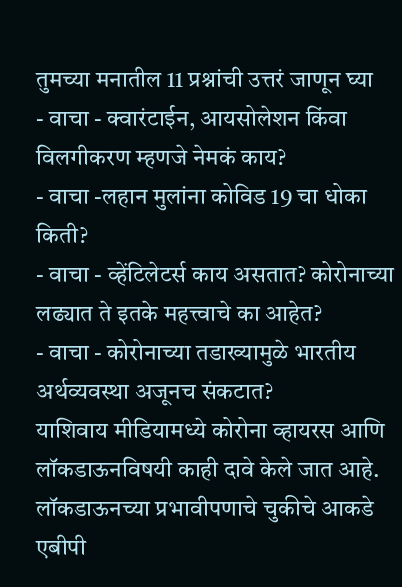तुमच्या मनातील 11 प्रश्नांची उत्तरं जाणून घ्या
- वाचा - क्वारंटाईन, आयसोलेशन किंवा विलगीकरण म्हणजे नेमकं काय?
- वाचा -लहान मुलांना कोविड 19 चा धोका किती?
- वाचा - व्हेंटिलेटर्स काय असतात? कोरोनाच्या लढ्यात ते इतके महत्त्वाचे का आहेत?
- वाचा - कोरोनाच्या तडाख्यामुळे भारतीय अर्थव्यवस्था अजूनच संकटात?
याशिवाय मीडियामध्ये कोरोना व्हायरस आणि लॉकडाऊनविषयी काही दावे केले जात आहे.
लॉकडाऊनच्या प्रभावीपणाचे चुकीचे आकडे
एबीपी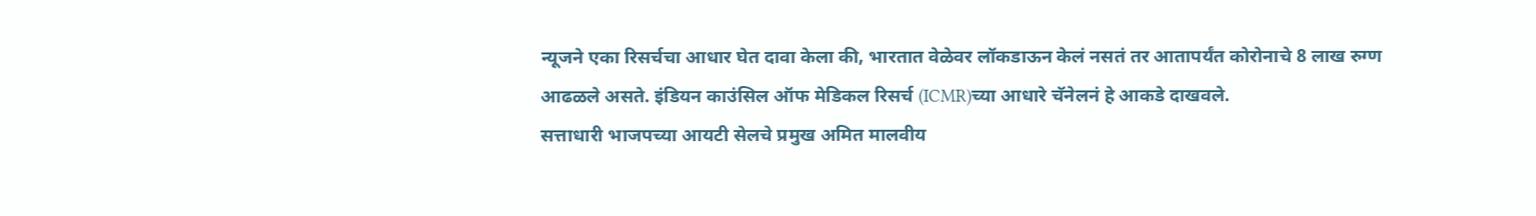न्यूजने एका रिसर्चचा आधार घेत दावा केला की, भारतात वेळेवर लॉकडाऊन केलं नसतं तर आतापर्यंत कोरोनाचे 8 लाख रुग्ण आढळले असते. इंडियन काउंसिल ऑफ मेडिकल रिसर्च (ICMR)च्या आधारे चॅनेलनं हे आकडे दाखवले.
सत्ताधारी भाजपच्या आयटी सेलचे प्रमुख अमित मालवीय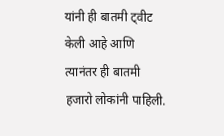यांनी ही बातमी ट्वीट केली आहे आणि त्यानंतर ही बातमी हजारो लोकांनी पाहिली.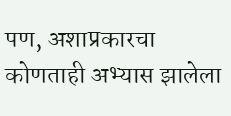पण, अशाप्रकारचा कोणताही अभ्यास झालेला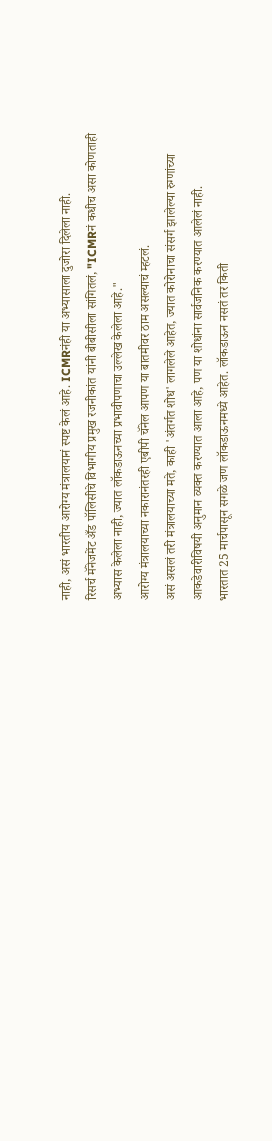नाही, असं भारतीय आरोग्य मंत्रालयानं स्पष्ट केलं आहे. ICMRनंही या अभ्यासाला दुजोरा दिलेला नाही.
रिसर्च मॅनेजमेंट अँड पॉलिसीचे विभागीय प्रमुख रजनीकांत यांनी बीबीसीला सांगितलं, "ICMRनं कधीच असा कोणताही अभ्यास केलेला नाही, ज्यात लॉकडाऊनच्या प्रभावीपणाचा उल्लेख केलेला आहे."
आरोग्य मंत्रालयाच्या नकारानंतरही एबीपी चॅनेल आपण या बातमीवर ठाम असल्याचं म्हटलं.
असं असलं तरी मंत्रालयाच्या मते, काही 'अंतर्गत शोध' लागलेले आहेत, ज्यात कोरोनाचा संसर्ग झालेल्या रुग्णांच्या आकडेवारीविषयी अनुमान व्यक्त करण्यात आला आहे, पण या शोधांना सार्वजनिक करण्यात आलेलं नाही.
भारतात 25 मार्चपासून सगळे जण लॉकडाऊनमध्ये आहेत. लॉकडाऊन नसतं तर किती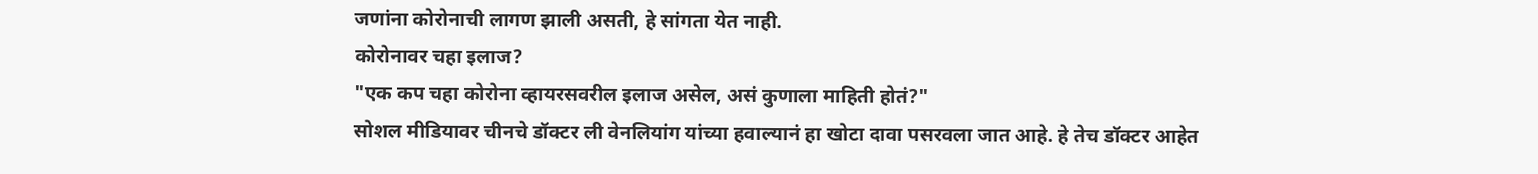जणांना कोरोनाची लागण झाली असती, हे सांगता येत नाही.
कोरोनावर चहा इलाज?
"एक कप चहा कोरोना व्हायरसवरील इलाज असेल, असं कुणाला माहिती होतं?"
सोशल मीडियावर चीनचे डॉक्टर ली वेनलियांग यांच्या हवाल्यानं हा खोटा दावा पसरवला जात आहे. हे तेच डॉक्टर आहेत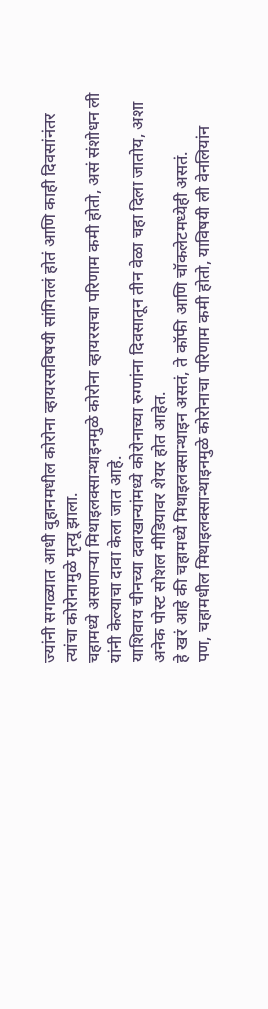ज्यांनी सगळ्यात आधी वुहानमधील कोरोना व्हायरसविषयी सांगितलं होतं आणि काही दिवसांनंतर त्यांचा कोरोनामुळे मृत्यू झाला.
चहामध्ये असणाऱ्या मिथाइलक्सान्थाइनमुळे कोरोना व्हायरसचा परिणाम कमी होतो, असं संशोधन ली यांनी केल्याचा दावा केला जात आहे.
याशिवाय चीनच्या दवाखान्यांमध्ये कोरोनाच्या रुग्णांना दिवसातून तीन वेळा चहा दिला जातोय, अशा अनेक पोस्ट सोशल मीडियावर शेयर होत आहेत.
हे खरं आहे की चहामध्ये मिथाइलक्सान्थाइन असतं, ते कॉफी आणि चॉकलेटमध्येही असतं.
पण, चहामधील मिथाइलक्सान्थाइनमुळे कोरोनाचा परिणाम कमी होतो, याविषयी ली वेनलियांन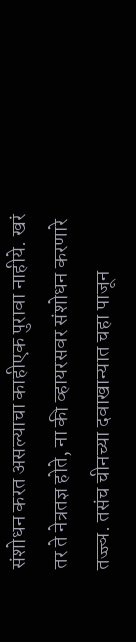संशोधन करत असल्याचा काहीएक पुरावा नाहीये. खरं तर ते नेत्रतज्ञ होते, ना की व्हायरसवर संशोधन करणारे तज्ज्ञ. तसंच चीनच्या दवाखान्यात चहा पाजून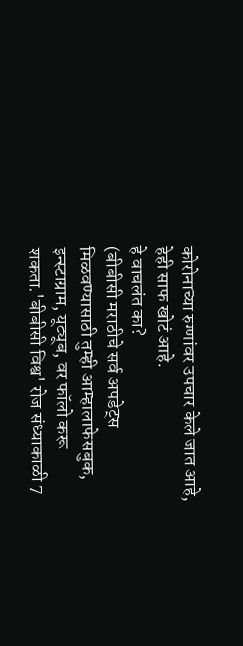कोरोनाच्या रुग्णांवर उपचार केले जात आहे, हेही साफ खोटं आहे.
हे वाचलंत का?
(बीबीसी मराठीचे सर्व अपडेट्स मिळवण्यासाठी तुम्ही आम्हालाफेसबुक, इन्स्टाग्राम, यूट्यूब, वर फॉलो करू शकता.'बीबीसी विश्व' रोज संध्याकाळी 7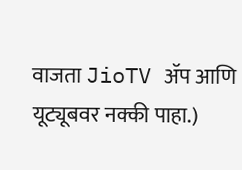वाजता JioTV ॲप आणि यूट्यूबवर नक्की पाहा.)